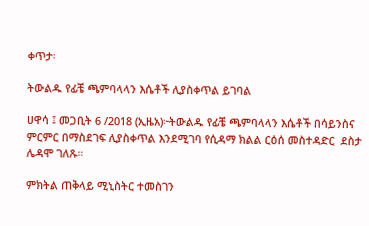ቀጥታ፡

ትውልዱ የፊቼ ጫምባላላን እሴቶች ሊያስቀጥል ይገባል

ሀዋሳ ፤ መጋቢት 6 /2018 (ኢዜአ)፦ትውልዱ የፊቼ ጫምባላላን እሴቶች በሳይንስና ምርምር በማስደገፍ ሊያስቀጥል እንደሚገባ የሲዳማ ክልል ርዕሰ መስተዳድር  ደስታ ሌዳሞ ገለጹ።

ምክትል ጠቅላይ ሚኒስትር ተመስገን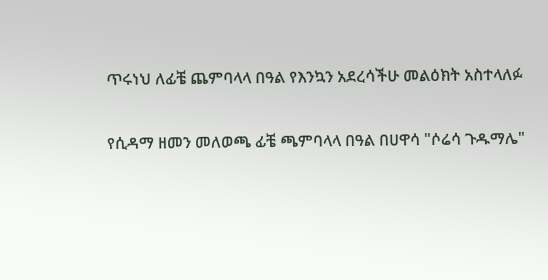ጥሩነህ ለፊቼ ጨምባላላ በዓል የእንኳን አደረሳችሁ መልዕክት አስተላለፉ

የሲዳማ ዘመን መለወጫ ፊቼ ጫምባላላ በዓል በሀዋሳ "ሶሬሳ ጉዱማሌ"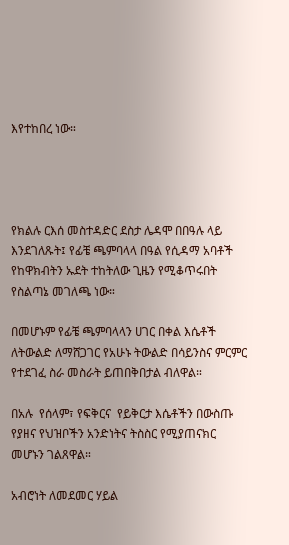እየተከበረ ነው።




የክልሉ ርእሰ መስተዳድር ደስታ ሌዳሞ በበዓሉ ላይ እንደገለጹት፤ የፊቼ ጫምባላላ በዓል የሲዳማ አባቶች የከዋክብትን ኡደት ተከትለው ጊዜን የሚቆጥሩበት የስልጣኔ መገለጫ ነው።

በመሆኑም የፊቼ ጫምባላላን ሀገር በቀል እሴቶች ለትውልድ ለማሸጋገር የአሁኑ ትውልድ በሳይንስና ምርምር የተደገፈ ስራ መስራት ይጠበቅበታል ብለዋል።

በአሉ  የሰላም፣ የፍቅርና  የይቅርታ እሴቶችን በውስጡ የያዘና የህዝቦችን አንድነትና ትስስር የሚያጠናክር መሆኑን ገልጸዋል።

አብሮነት ለመደመር ሃይል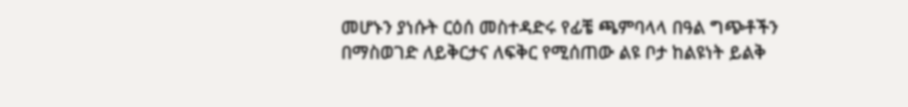መሆኑን ያነሱት ርዕሰ መስተዳድሩ የፊቼ ጫምባላላ በዓል ግጭቶችን በማስወገድ ለይቅርታና ለፍቅር የሚሰጠው ልዩ ቦታ ከልዩነት ይልቅ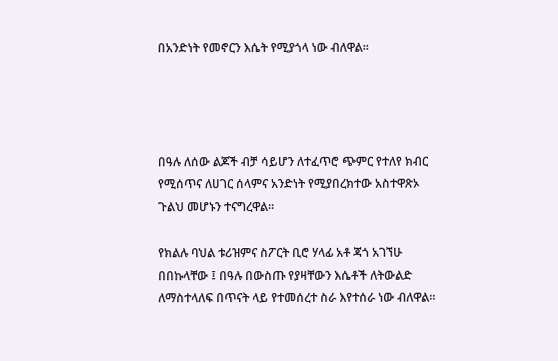በአንድነት የመኖርን እሴት የሚያጎላ ነው ብለዋል።




በዓሉ ለሰው ልጆች ብቻ ሳይሆን ለተፈጥሮ ጭምር የተለየ ክብር የሚሰጥና ለሀገር ሰላምና አንድነት የሚያበረክተው አስተዋጽኦ ጉልህ መሆኑን ተናግረዋል፡፡

የክልሉ ባህል ቱሪዝምና ስፖርት ቢሮ ሃላፊ አቶ ጃጎ አገኘሁ በበኩላቸው ፤ በዓሉ በውስጡ የያዛቸውን እሴቶች ለትውልድ ለማስተላለፍ በጥናት ላይ የተመሰረተ ስራ እየተሰራ ነው ብለዋል።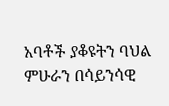አባቶች ያቆዩትን ባህል ምሁራን በሳይንሳዊ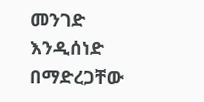መንገድ እንዲሰነድ በማድረጋቸው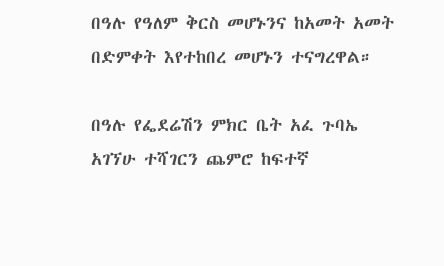በዓሉ የዓለም ቅርስ መሆኑንና ከአመት አመት በድምቀት እየተከበረ መሆኑን ተናግረዋል።

በዓሉ የፌደሬሽን ምክር ቤት አፈ ጉባኤ አገኘሁ ተሻገርን ጨምሮ ከፍተኛ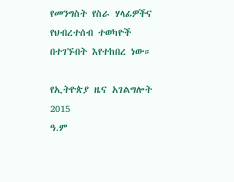የመንግስት የስራ ሃላፊዎችና የህብረተሰብ ተወካዮች በተገኙበት እየተከበረ ነው።

የኢትዮጵያ ዜና አገልግሎት
2015
ዓ.ም